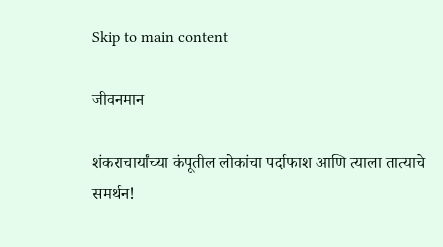Skip to main content

जीवनमान

शंकराचार्यांच्या कंपूतील लोकांचा पर्दाफाश आणि त्याला तात्याचे समर्थन!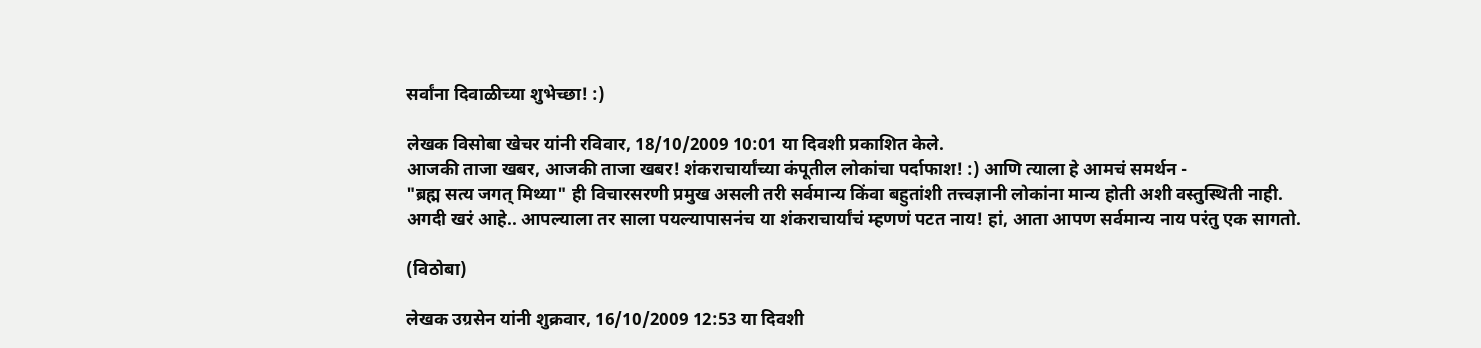सर्वांना दिवाळीच्या शुभेच्छा! :)

लेखक विसोबा खेचर यांनी रविवार, 18/10/2009 10:01 या दिवशी प्रकाशित केले.
आजकी ताजा खबर, आजकी ताजा खबर! शंकराचार्यांच्या कंपूतील लोकांचा पर्दाफाश! :) आणि त्याला हे आमचं समर्थन -
"ब्रह्म सत्य जगत् मिथ्या" ही विचारसरणी प्रमुख असली तरी सर्वमान्य किंवा बहुतांशी तत्त्वज्ञानी लोकांना मान्य होती अशी वस्तुस्थिती नाही.
अगदी खरं आहे.. आपल्याला तर साला पयल्यापासनंच या शंकराचार्यांचं म्हणणं पटत नाय! हां, आता आपण सर्वमान्य नाय परंतु एक सागतो.

(विठोबा)

लेखक उग्रसेन यांनी शुक्रवार, 16/10/2009 12:53 या दिवशी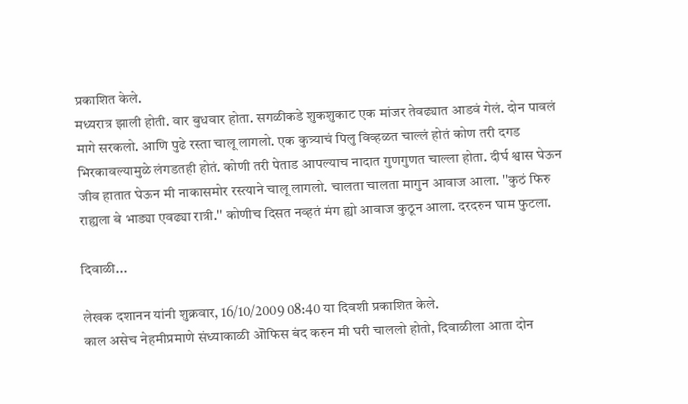प्रकाशित केले.
मध्यरात्र झाली होती. वार बुधवार होता. सगळीकडे शुकशुकाट एक मांजर तेवढ्यात आडवं गेलं. दोन पावलं मागे सरकलो. आणि पुढे रस्ता चालू लागलो. एक कुत्र्याचं पिलु विव्हळत चाल्लं होतं कोण तरी दगड भिरकावल्यामुळे लंगडतही होतं. कोणी तरी पेताड आपल्याच नादात गुणगुणत चाल्ला होता. दीर्घ श्वास घेऊन जीव हातात घेऊन मी नाकासमोर रस्त्याने चालू लागलो. चालता चालता मागुन आवाज आला. ''कुठं फिरु राह्यला बे भाड्या एवढ्या रात्री.'' कोणीच दिसत नव्हतं मंग ह्यो आवाज कुठून आला. दरदरुन घाम फुटला.

दिवाळी...

लेखक दशानन यांनी शुक्रवार, 16/10/2009 08:40 या दिवशी प्रकाशित केले.
काल असेच नेहमीप्रमाणे संध्याकाळी ऒफिस बंद करुन मी घरी चाललो होतो, दिवाळीला आता दोन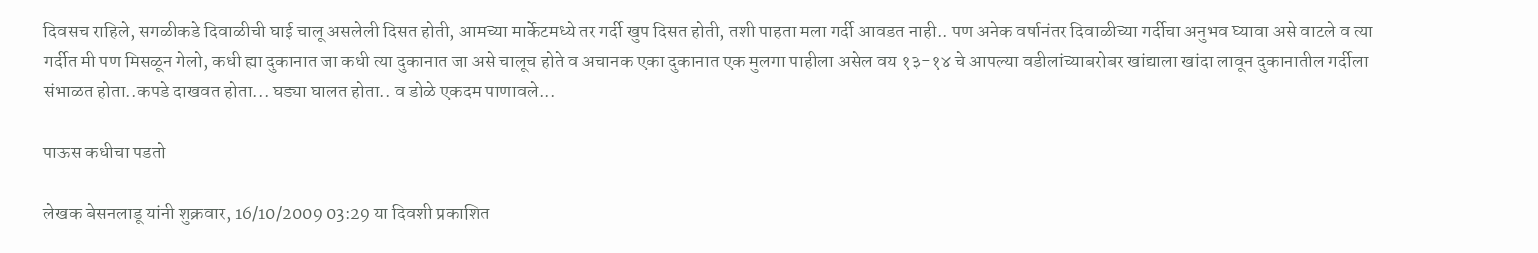दिवसच राहिले, सगळीकडे दिवाळीची घाई चालू असलेली दिसत होती, आमच्या मार्केटमध्ये तर गर्दी खुप दिसत होती, तशी पाहता मला गर्दी आवडत नाही.. पण अनेक वर्षानंतर दिवाळीच्या गर्दीचा अनुभव घ्यावा असे वाटले व त्या गर्दीत मी पण मिसळून गेलो, कधी ह्या दुकानात जा कधी त्या दुकानात जा असे चालूच होते व अचानक एका दुकानात एक मुलगा पाहीला असेल वय १३-१४ चे आपल्या वडीलांच्याबरोबर खांद्याला खांदा लावून दुकानातील गर्दीला संभाळत होता..कपडे दाखवत होता... घड्या घालत होता.. व डोळे एकदम पाणावले...

पाऊस कधीचा पडतो

लेखक बेसनलाडू यांनी शुक्रवार, 16/10/2009 03:29 या दिवशी प्रकाशित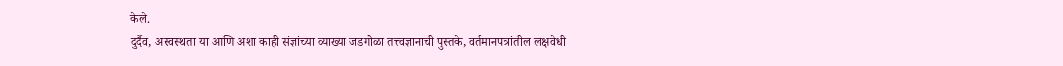केले.
दुर्दैव, अस्वस्थता या आणि अशा काही संज्ञांच्या व्याख्या जडगोळा तत्त्वज्ञानाची पुस्तके, वर्तमानपत्रांतील लक्षवेधी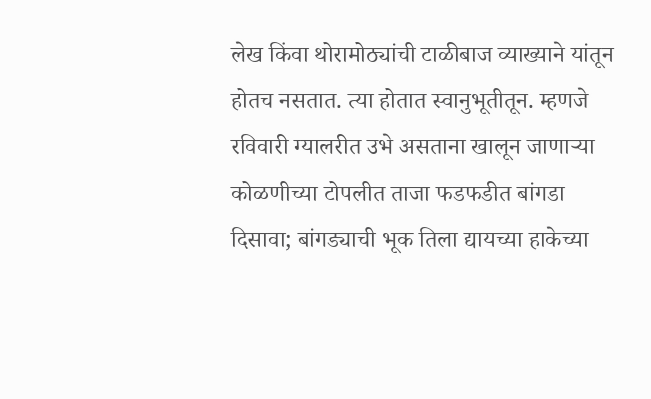लेख किंवा थोरामोठ्यांची टाळीबाज व्याख्याने यांतून होतच नसतात. त्या होतात स्वानुभूतीतून. म्हणजे रविवारी ग्यालरीत उभे असताना खालून जाणार्‍या कोळणीच्या टोपलीत ताजा फडफडीत बांगडा दिसावा; बांगड्याची भूक तिला द्यायच्या हाकेच्या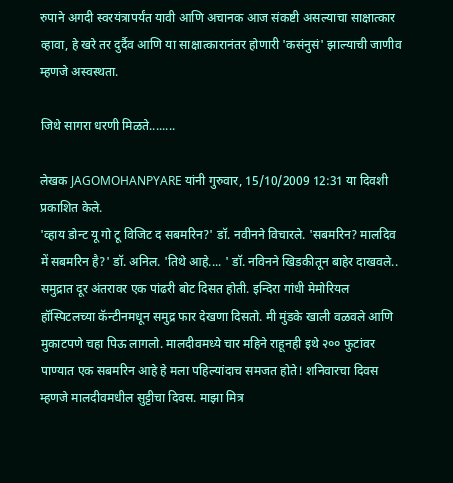रुपाने अगदी स्वरयंत्रापर्यंत यावी आणि अचानक आज संकष्टी असल्याचा साक्षात्कार व्हावा, हे खरे तर दुर्दैव आणि या साक्षात्कारानंतर होणारी 'कसंनुसं' झाल्याची जाणीव म्हणजे अस्वस्थता.

जिथे सागरा धरणी मिळते........

लेखक JAGOMOHANPYARE यांनी गुरुवार, 15/10/2009 12:31 या दिवशी प्रकाशित केले.
'व्हाय डोन्ट यू गो टू विजिट द सबमरिन?' डॉ. नवीनने विचारले. 'सबमरिन? मालदिव में सबमरिन है?' डॉ. अनिल. 'तिथे आहे.... ' डॉ. नविनने खिडकीतून बाहेर दाखवले.. समुद्रात दूर अंतरावर एक पांढरी बोट दिसत होती. इन्दिरा गांधी मेमोरियल हॉस्पिटलच्या कॅन्टीनमधून समुद्र फार देखणा दिसतो. मी मुंडके खाली वळवले आणि मुकाटपणे चहा पिऊ लागलो. मालदीवमध्ये चार महिने राहूनही इथे २०० फुटांवर पाण्यात एक सबमरिन आहे हे मला पहिल्यांदाच समजत होते! शनिवारचा दिवस म्हणजे मालदीवमधील सुट्टीचा दिवस. माझा मित्र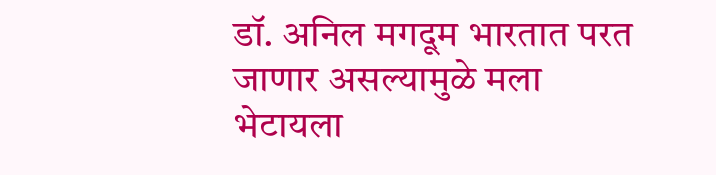डॉ. अनिल मगदूम भारतात परत जाणार असल्यामुळे मला भेटायला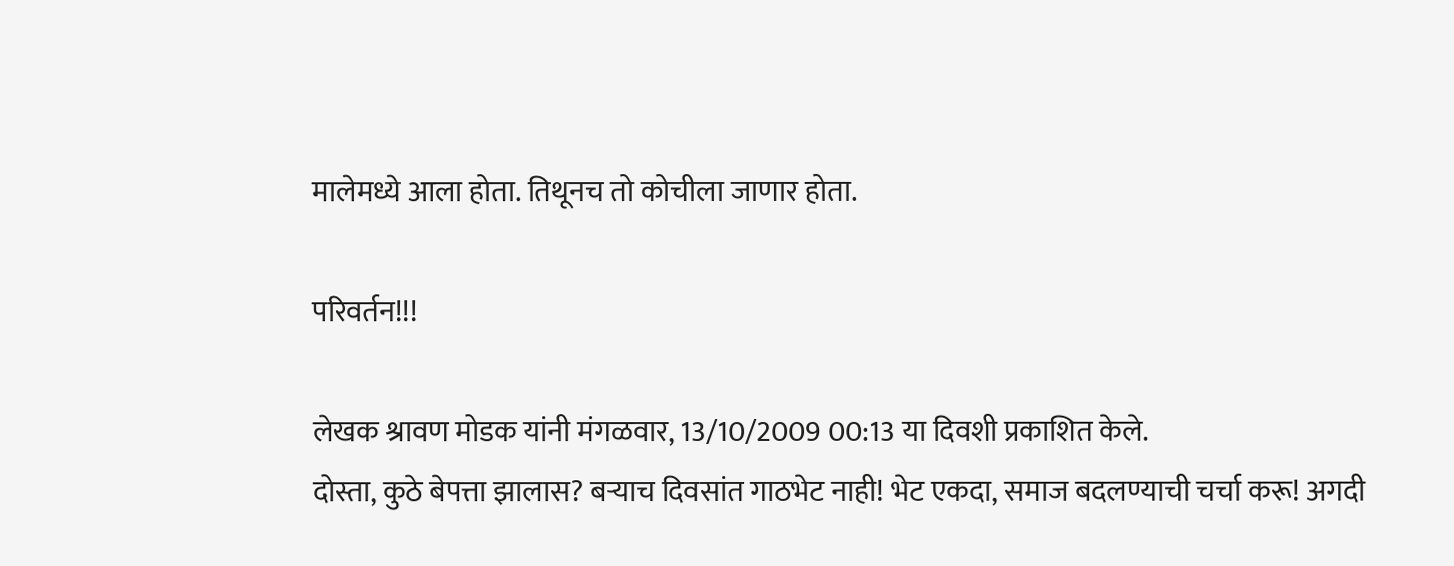मालेमध्ये आला होता. तिथूनच तो कोचीला जाणार होता.

परिवर्तन!!!

लेखक श्रावण मोडक यांनी मंगळवार, 13/10/2009 00:13 या दिवशी प्रकाशित केले.
दोस्ता, कुठे बेपत्ता झालास? बऱ्याच दिवसांत गाठभेट नाही! भेट एकदा, समाज बदलण्याची चर्चा करू! अगदी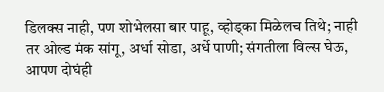डिलक्स नाही, पण शोभेलसा बार पाहू, व्होड्का मिळेलच तिथे; नाही तर ओल्ड मंक सांगू, अर्धा सोडा, अर्धे पाणी; संगतीला विल्स घेऊ, आपण दोघंही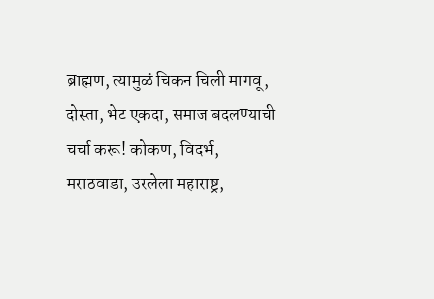ब्राह्मण, त्यामुळं चिकन चिली मागवू, दोस्ता, भेट एकदा, समाज बदलण्याची चर्चा करू! कोकण, विदर्भ, मराठवाडा, उरलेला महाराष्ट्र,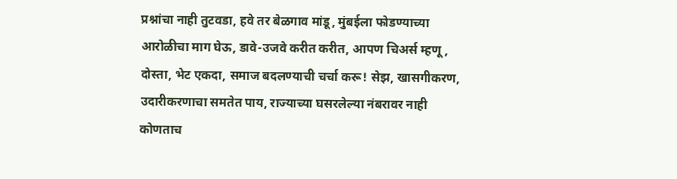प्रश्नांचा नाही तुटवडा, हवे तर बेळगाव मांडू, मुंबईला फोडण्याच्या आरोळीचा माग घेऊ, डावे-उजवे करीत करीत, आपण चिअर्स म्हणू, दोस्ता, भेट एकदा, समाज बदलण्याची चर्चा करू! सेझ, खासगीकरण, उदारीकरणाचा समतेत पाय, राज्याच्या घसरलेल्या नंबरावर नाही कोणताच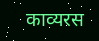काव्यरस